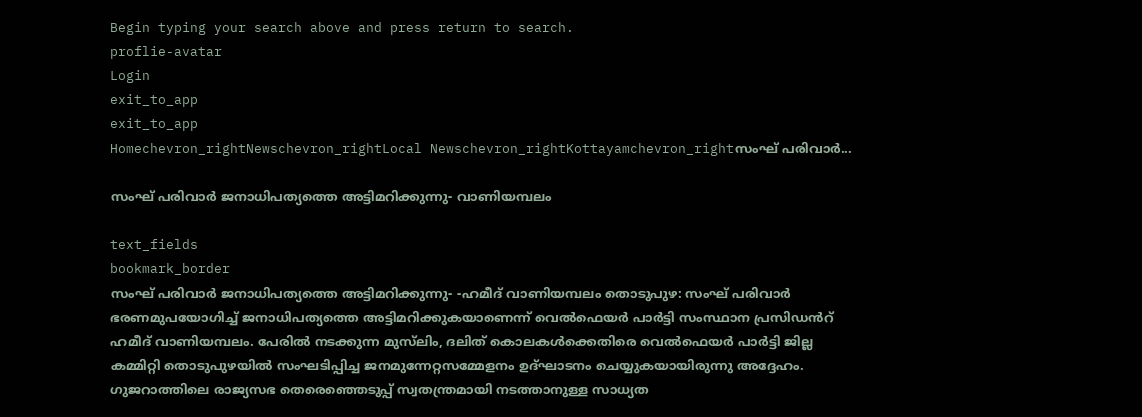Begin typing your search above and press return to search.
proflie-avatar
Login
exit_to_app
exit_to_app
Homechevron_rightNewschevron_rightLocal Newschevron_rightKottayamchevron_rightസംഘ് പരിവാര്‍...

സംഘ് പരിവാര്‍ ജനാധിപത്യത്തെ അട്ടിമറിക്കുന്നു- വാണിയമ്പലം

text_fields
bookmark_border
സംഘ് പരിവാര്‍ ജനാധിപത്യത്തെ അട്ടിമറിക്കുന്നു- -ഹമീദ് വാണിയമ്പലം തൊടുപുഴ: സംഘ് പരിവാര്‍ ഭരണമുപയോഗിച്ച് ജനാധിപത്യത്തെ അട്ടിമറിക്കുകയാണെന്ന് വെല്‍ഫെയര്‍ പാര്‍ട്ടി സംസ്ഥാന പ്രസിഡൻറ് ഹമീദ് വാണിയമ്പലം. പേരില്‍ നടക്കുന്ന മുസ്‌ലിം, ദലിത് കൊലകള്‍ക്കെതിരെ വെല്‍ഫെയര്‍ പാര്‍ട്ടി ജില്ല കമ്മിറ്റി തൊടുപുഴയിൽ സംഘടിപ്പിച്ച ജനമുന്നേറ്റസമ്മേളനം ഉദ്ഘാടനം ചെയ്യുകയായിരുന്നു അദ്ദേഹം. ഗുജറാത്തിലെ രാജ്യസഭ തെരെഞ്ഞെടുപ്പ് സ്വതന്ത്രമായി നടത്താനുള്ള സാധ്യത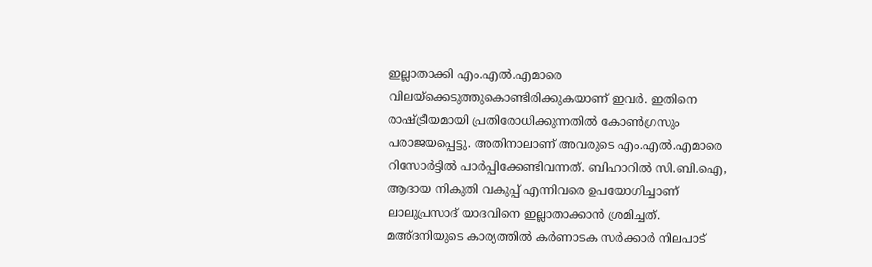ഇല്ലാതാക്കി എം.എല്‍.എമാരെ വിലയ്ക്കെടുത്തുകൊണ്ടിരിക്കുകയാണ് ഇവര്‍. ഇതിനെ രാഷ്ട്രീയമായി പ്രതിരോധിക്കുന്നതില്‍ കോണ്‍ഗ്രസും പരാജയപ്പെട്ടു. അതിനാലാണ് അവരുടെ എം.എല്‍.എമാരെ റിസോര്‍ട്ടില്‍ പാര്‍പ്പിക്കേണ്ടിവന്നത്. ബിഹാറില്‍ സി.ബി.ഐ, ആദായ നികുതി വകുപ്പ് എന്നിവരെ ഉപയോഗിച്ചാണ് ലാലുപ്രസാദ് യാദവിനെ ഇല്ലാതാക്കാന്‍ ശ്രമിച്ചത്. മഅ്ദനിയുടെ കാര്യത്തില്‍ കര്‍ണാടക സര്‍ക്കാർ നിലപാട്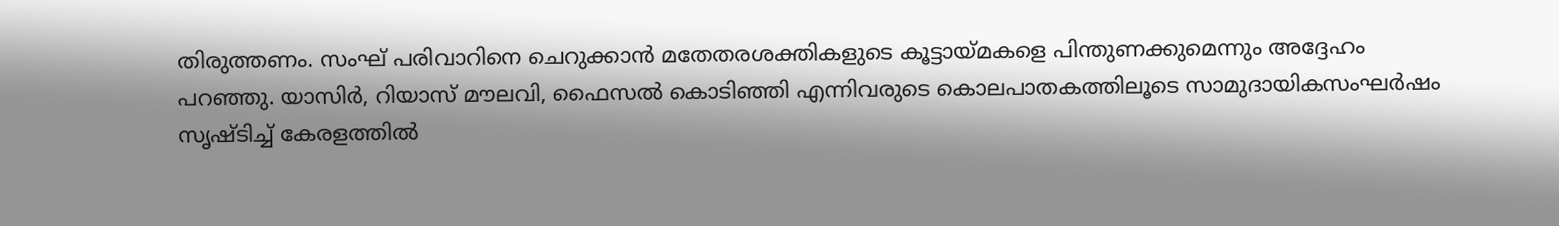തിരുത്തണം. സംഘ് പരിവാറിനെ ചെറുക്കാന്‍ മതേതരശക്തികളുടെ കൂട്ടായ്മകളെ പിന്തുണക്കുമെന്നും അദ്ദേഹം പറഞ്ഞു. യാസിര്‍, റിയാസ് മൗലവി, ഫൈസല്‍ കൊടിഞ്ഞി എന്നിവരുടെ കൊലപാതകത്തിലൂടെ സാമുദായികസംഘര്‍ഷം സൃഷ്ടിച്ച് കേരളത്തില്‍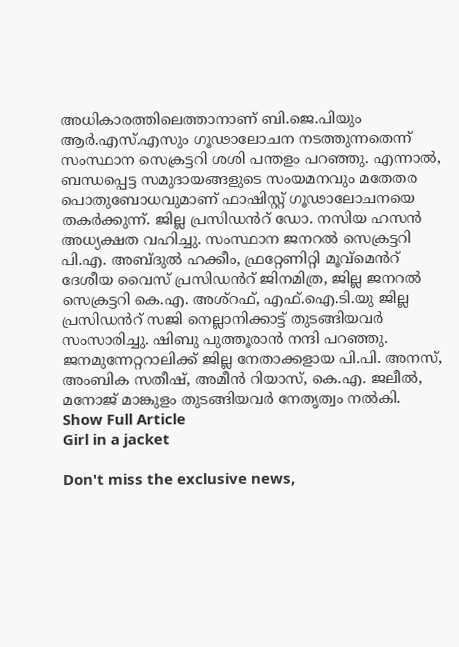അധികാരത്തിലെത്താനാണ് ബി.ജെ.പിയും ആര്‍.എസ്.എസും ഗൂഢാലോചന നടത്തുന്നതെന്ന് സംസ്ഥാന സെക്രട്ടറി ശശി പന്തളം പറഞ്ഞു. എന്നാല്‍, ബന്ധപ്പെട്ട സമുദായങ്ങളുടെ സംയമനവും മതേതര പൊതുബോധവുമാണ് ഫാഷിസ്റ്റ് ഗൂഢാലോചനയെ തകര്‍ക്കുന്ന്. ജില്ല പ്രസിഡൻറ് ഡോ. നസിയ ഹസൻ അധ്യക്ഷത വഹിച്ചു. സംസ്ഥാന ജനറല്‍ സെക്രട്ടറി പി.എ. അബ്ദുല്‍ ഹക്കീം, ഫ്രറ്റേണിറ്റി മൂവ്‌മെൻറ് ദേശീയ വൈസ് പ്രസിഡൻറ് ജിനമിത്ര, ജില്ല ജനറല്‍ സെക്രട്ടറി കെ.എ. അശ്റഫ്, എഫ്.ഐ.ടി.യു ജില്ല പ്രസിഡൻറ് സജി നെല്ലാനിക്കാട്ട് തുടങ്ങിയവര്‍ സംസാരിച്ചു. ഷിബു പുത്തൂരാന്‍ നന്ദി പറഞ്ഞു. ജനമുന്നേറ്ററാലിക്ക് ജില്ല നേതാക്കളായ പി.പി. അനസ്, അംബിക സതീഷ്, അമീന്‍ റിയാസ്, കെ.എ. ജലീല്‍, മനോജ് മാങ്കുളം തുടങ്ങിയവര്‍ നേതൃത്വം നല്‍കി.
Show Full Article
Girl in a jacket

Don't miss the exclusive news,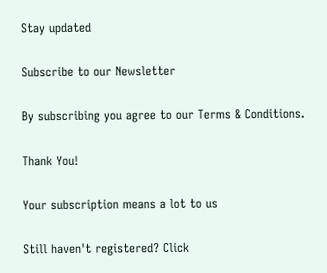Stay updated

Subscribe to our Newsletter

By subscribing you agree to our Terms & Conditions.

Thank You!

Your subscription means a lot to us

Still haven't registered? Click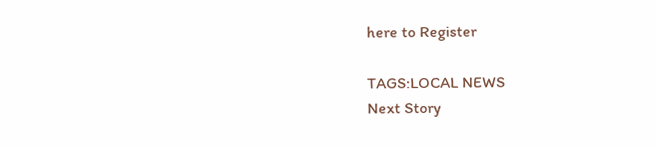here to Register

TAGS:LOCAL NEWS
Next Story